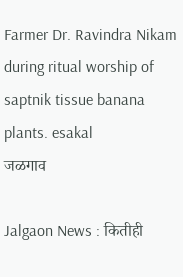Farmer Dr. Ravindra Nikam during ritual worship of saptnik tissue banana plants. esakal
जळगाव

Jalgaon News : कितीही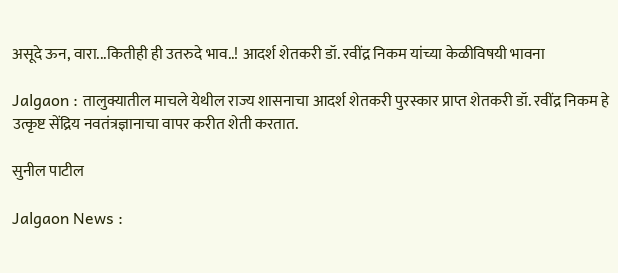असूदे ऊन, वारा...कितीही ही उतरुदे भाव..! आदर्श शेतकरी डॉ. रवींद्र निकम यांच्या केळीविषयी भावना

Jalgaon : तालुक्यातील माचले येथील राज्य शासनाचा आदर्श शेतकरी पुरस्कार प्राप्त शेतकरी डॉ. रवींद्र निकम हे उत्कृष्ट सेंद्रिय नवतंत्रज्ञानाचा वापर करीत शेती करतात.

सुनील पाटील

Jalgaon News :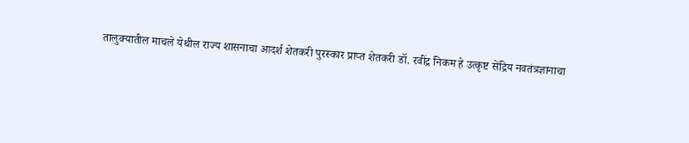तालुक्यातील माचले येथील राज्य शासनाचा आदर्श शेतकरी पुरस्कार प्राप्त शेतकरी डॉ. रवींद्र निकम हे उत्कृष्ट सेंद्रिय नवतंत्रज्ञानाचा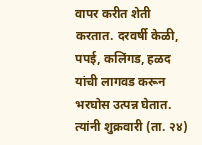वापर करीत शेती करतात. दरवर्षी केळी, पपई, कलिंगड, हळद यांची लागवड करून भरघोस उत्पन्न घेतात. त्यांनी शुक्रवारी (ता. २४)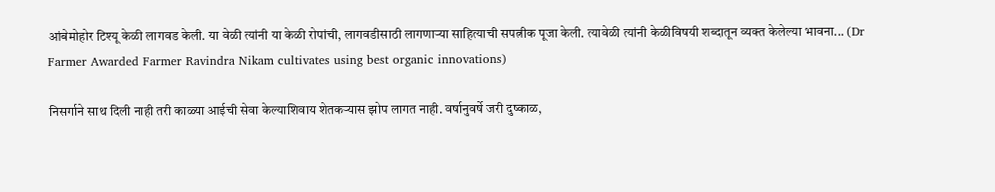आंबेमोहोर टिश्यू केळी लागवड केली. या वेळी त्यांनी या केळी रोपांची, लागवडीसाठी लागणाऱ्या साहित्याची सपत्नीक पूजा केली. त्यावेळी त्यांनी केळीविषयी शब्दातून व्यक्त केलेल्या भावना... (Dr Farmer Awarded Farmer Ravindra Nikam cultivates using best organic innovations)

निसर्गाने साथ दिली नाही तरी काळ्या आईची सेवा केल्याशिवाय शेतकऱ्यास झोप लागत नाही. वर्षानुवर्षे जरी दुष्काळ,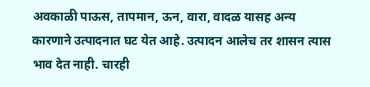अवकाळी पाऊस, तापमान, ऊन, वारा, वादळ यासह अन्य कारणाने उत्पादनात घट येत आहे. उत्पादन आलेच तर शासन त्यास भाव देत नाही. चारही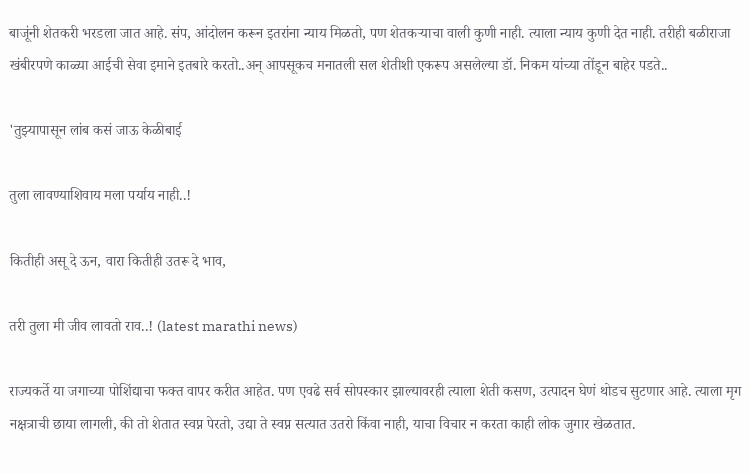बाजूंनी शेतकरी भरडला जात आहे. संप, आंदोलन करून इतरांना न्याय मिळतो, पण शेतकऱ्याचा वाली कुणी नाही. त्याला न्याय कुणी देत नाही. तरीही बळीराजा खंबीरपणे काळ्या आईची सेवा इमाने इतबारे करतो..अन् आपसूकच मनातली सल शेतीशी एकरूप असलेल्या डॉ. निकम यांच्या तोंडून बाहेर पडते..

'तुझ्यापासून लांब कसं जाऊ केळीबाई

तुला लावण्याशिवाय मला पर्याय नाही..!

कितीही असू दे ऊन, वारा कितीही उतरू दे भाव,

तरी तुला मी जीव लावतो राव..! (latest marathi news)

राज्यकर्ते या जगाच्या पोशिंद्याचा फक्त वापर करीत आहेत. पण एवढे सर्व सोपस्कार झाल्यावरही त्याला शेती कसण, उत्पादन घेणं थोडच सुटणार आहे. त्याला मृग नक्षत्राची छाया लागली, की तो शेतात स्वप्न पेरतो, उद्या ते स्वप्न सत्यात उतरो किंवा नाही, याचा विचार न करता काही लोक जुगार खेळतात.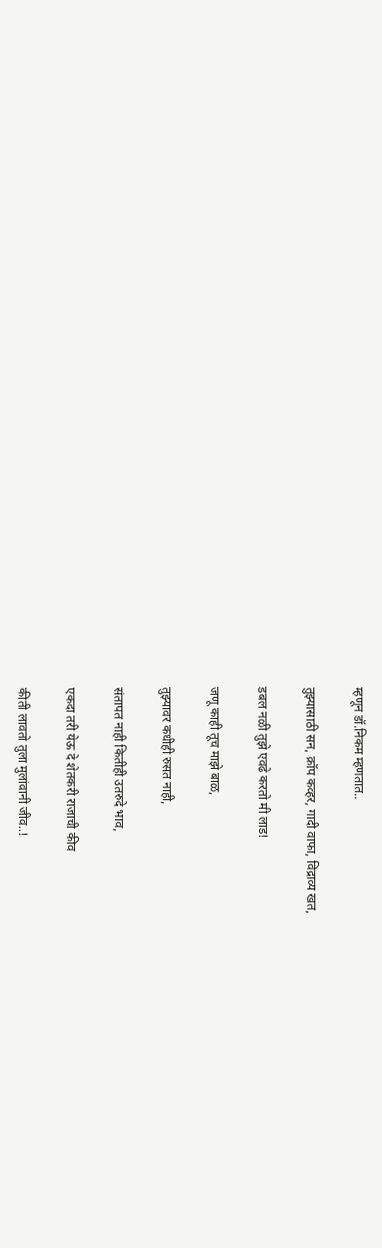म्हणून डॉ.निकम म्हणतात..

तुझ्यासाठी सन, क्रॉप कव्हर, गादी वाफा, विद्राव्य खत,

डबल नळी तुझे एवढे करतो मी लाड!

जणू काही तूच माझे बाळ,

तुझ्यावर कधीही रुसत नाही,

संतापत नाही कितीही उतरुदे भाव,

एकदा तरी येऊ दे शेतकरी राजाची कीव

कीती लावतो तुला मुलांवानी जीव..!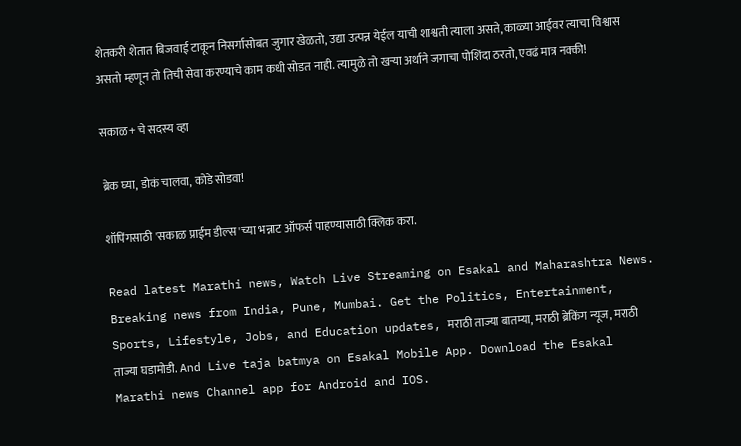शेतकरी शेतात बिजवाई टाकून निसर्गासोबत जुगार खेळतो, उद्या उत्पन्न येईल याची शाश्वती त्याला असते, काळ्या आईवर त्याचा विश्वास असतो म्हणून तो तिची सेवा करण्याचे काम कधी सोडत नाही. त्यामुळे तो खऱ्या अर्थाने जगाचा पोशिंदा ठरतो, एवढं मात्र नक्की!

सकाळ+ चे सदस्य व्हा

ब्रेक घ्या, डोकं चालवा, कोडे सोडवा!

शॉपिंगसाठी 'सकाळ प्राईम डील्स'च्या भन्नाट ऑफर्स पाहण्यासाठी क्लिक करा.

Read latest Marathi news, Watch Live Streaming on Esakal and Maharashtra News. Breaking news from India, Pune, Mumbai. Get the Politics, Entertainment, Sports, Lifestyle, Jobs, and Education updates, मराठी ताज्या बातम्या, मराठी ब्रेकिंग न्यूज, मराठी ताज्या घडामोडी. And Live taja batmya on Esakal Mobile App. Download the Esakal Marathi news Channel app for Android and IOS.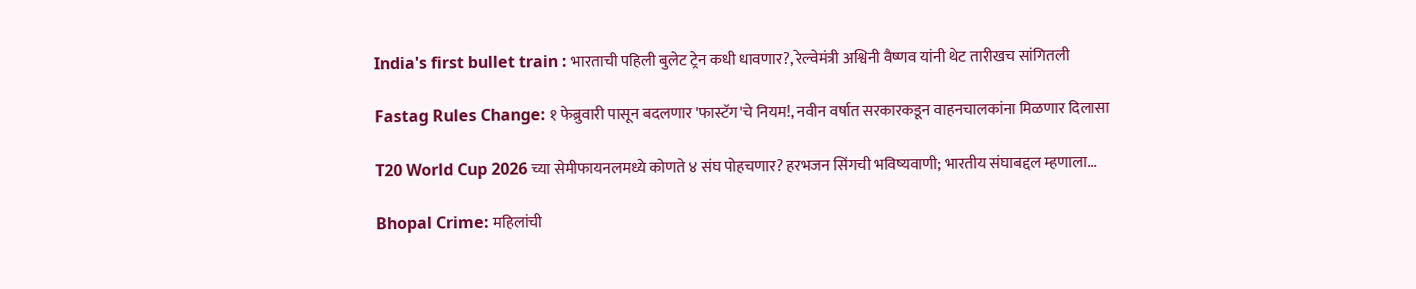India's first bullet train : भारताची पहिली बुलेट ट्रेन कधी धावणार?, रेल्वेमंत्री अश्विनी वैष्णव यांनी थेट तारीखच सांगितली

Fastag Rules Change: १ फेब्रुवारी पासून बदलणार 'फास्टॅग'चे नियम!, नवीन वर्षात सरकारकडून वाहनचालकांना मिळणार दिलासा

T20 World Cup 2026 च्या सेमीफायनलमध्ये कोणते ४ संघ पोहचणार? हरभजन सिंगची भविष्यवाणी; भारतीय संघाबद्दल म्हणाला...

Bhopal Crime: महिलांची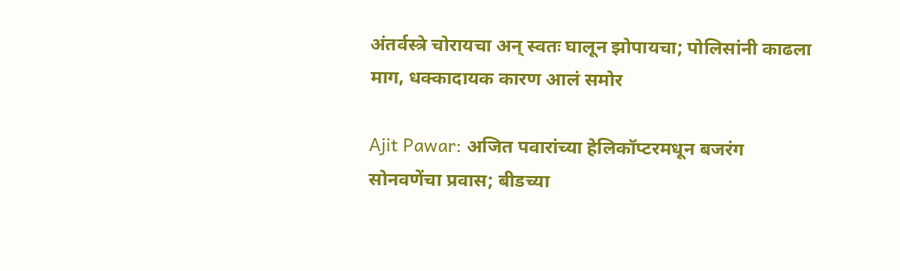अंतर्वस्त्रे चोरायचा अन् स्वतः घालून झोपायचा; पोलिसांनी काढला माग, धक्कादायक कारण आलं समोर

Ajit Pawar: अजित पवारांच्या हेलिकॉप्टरमधून बजरंग सोनवणेंचा प्रवास; बीडच्या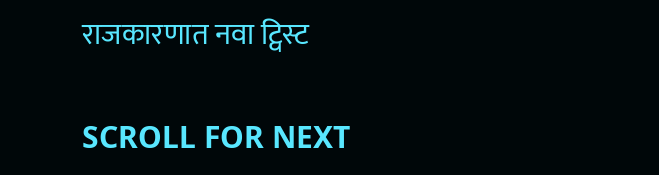राजकारणात नवा ट्विस्ट

SCROLL FOR NEXT